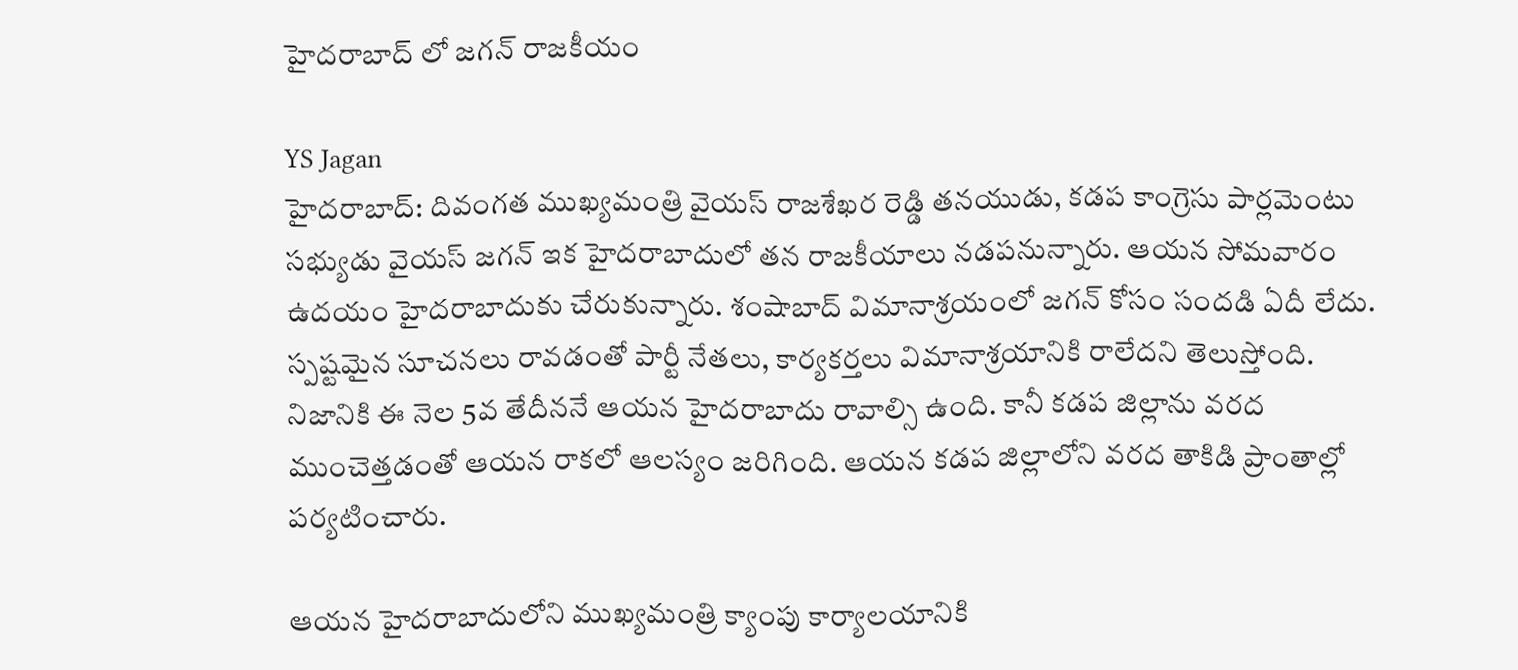హైదరాబాద్ లో జగన్ రాజకీయం

YS Jagan
హైదరాబాద్: దివంగత ముఖ్యమంత్రి వైయస్ రాజశేఖర రెడ్డి తనయుడు, కడప కాంగ్రెసు పార్లమెంటు సభ్యుడు వైయస్ జగన్ ఇక హైదరాబాదులో తన రాజకీయాలు నడపనున్నారు. ఆయన సోమవారం ఉదయం హైదరాబాదుకు చేరుకున్నారు. శంషాబాద్ విమానాశ్రయంలో జగన్ కోసం సందడి ఏదీ లేదు. స్పష్టమైన సూచనలు రావడంతో పార్టీ నేతలు, కార్యకర్తలు విమానాశ్రయానికి రాలేదని తెలుస్తోంది. నిజానికి ఈ నెల 5వ తేదీననే ఆయన హైదరాబాదు రావాల్సి ఉంది. కానీ కడప జిల్లాను వరద ముంచెత్తడంతో ఆయన రాకలో ఆలస్యం జరిగింది. ఆయన కడప జిల్లాలోని వరద తాకిడి ప్రాంతాల్లో పర్యటించారు.

ఆయన హైదరాబాదులోని ముఖ్యమంత్రి క్యాంపు కార్యాలయానికి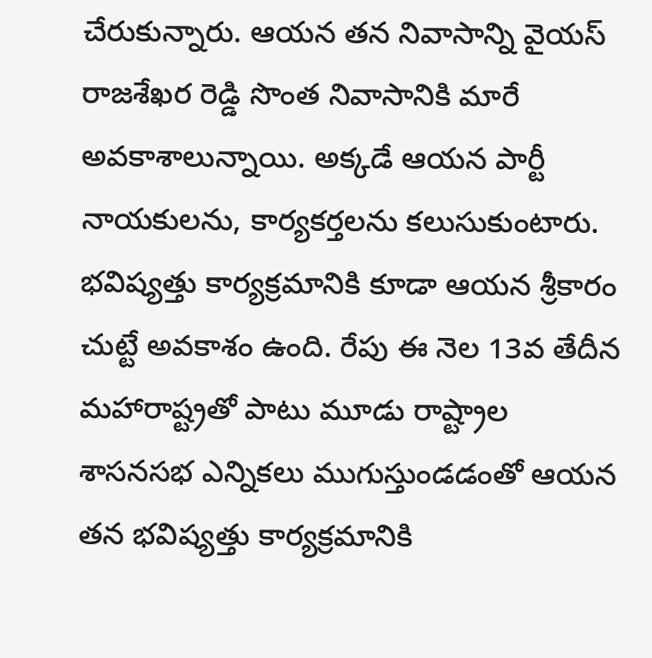చేరుకున్నారు. ఆయన తన నివాసాన్ని వైయస్ రాజశేఖర రెడ్డి సొంత నివాసానికి మారే అవకాశాలున్నాయి. అక్కడే ఆయన పార్టీ నాయకులను, కార్యకర్తలను కలుసుకుంటారు. భవిష్యత్తు కార్యక్రమానికి కూడా ఆయన శ్రీకారం చుట్టే అవకాశం ఉంది. రేపు ఈ నెల 13వ తేదీన మహారాష్ట్రతో పాటు మూడు రాష్ట్రాల శాసనసభ ఎన్నికలు ముగుస్తుండడంతో ఆయన తన భవిష్యత్తు కార్యక్రమానికి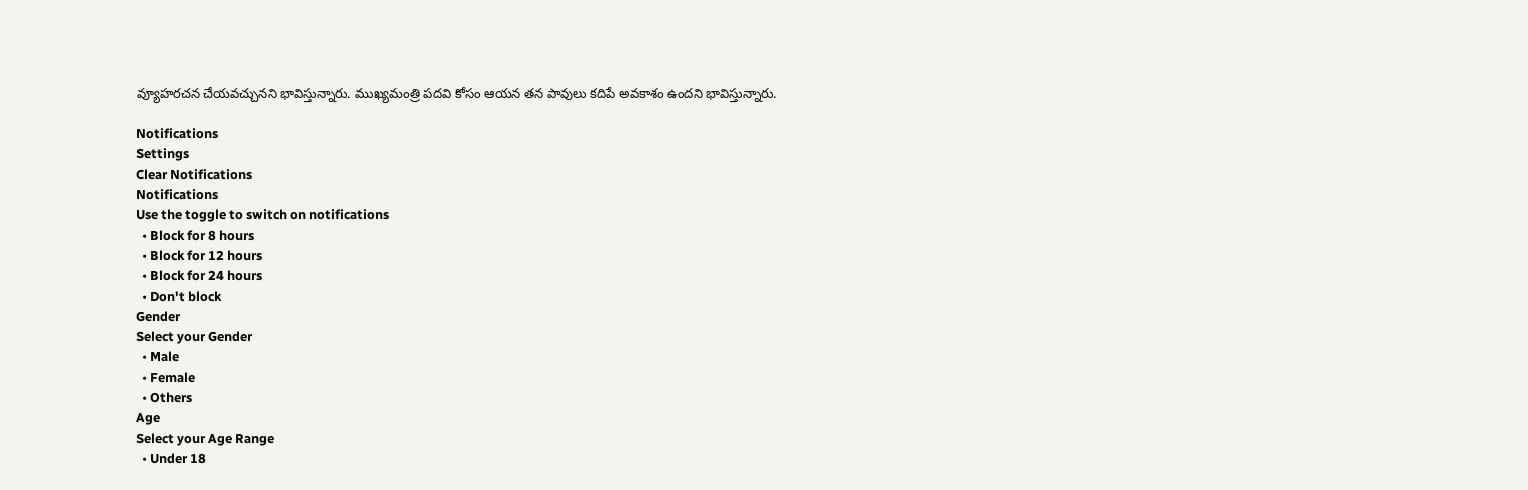వ్యూహరచన చేయవచ్చునని భావిస్తున్నారు. ముఖ్యమంత్రి పదవి కోసం ఆయన తన పావులు కదిపే అవకాశం ఉందని భావిస్తున్నారు.

Notifications
Settings
Clear Notifications
Notifications
Use the toggle to switch on notifications
  • Block for 8 hours
  • Block for 12 hours
  • Block for 24 hours
  • Don't block
Gender
Select your Gender
  • Male
  • Female
  • Others
Age
Select your Age Range
  • Under 18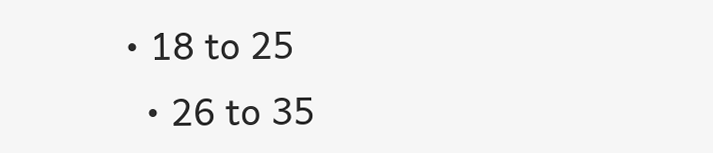• 18 to 25
  • 26 to 35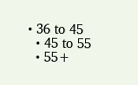• 36 to 45
  • 45 to 55
  • 55+